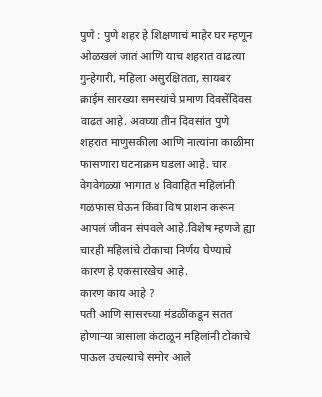पुणे : पुणे शहर हे शिक्षणाचं माहेर घर म्हणून ओळखलं जातं आणि याच शहरात वाढत्या गुन्हेगारी, महिला असुरक्षितता, सायबर क्राईम सारख्या समस्यांचे प्रमाण दिवसेंदिवस वाढत आहे. अवघ्या तीन दिवसांत पुणे शहरात माणुसकीला आणि नात्यांना काळीमा फासणारा घटनाक्रम घडला आहे. चार वेगवेगळ्या भागात ४ विवाहित महिलांनी गळफास घेऊन किंवा विष प्राशन करून आपलं जीवन संपवले आहे.विशेष म्हणजे ह्या चारही महिलांचे टोकाचा निर्णय घेण्याचे कारण हे एकसारखेच आहे.
कारण काय आहे ?
पती आणि सासरच्या मंडळींकडून सतत होणाऱ्या त्रासाला कंटाळून महिलांनी टोकाचे पाऊल उचल्याचे समोर आले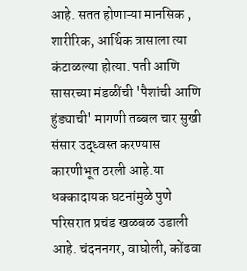आहे. सतत होणाऱ्या मानसिक , शारीरिक, आर्थिक त्रासाला त्या कंटाळल्या होत्या. पती आणि सासरच्या मंडळींची 'पैशांची आणि हुंड्याची' मागणी तब्बल चार सुखी संसार उद्ध्वस्त करण्यास कारणीभूत ठरली आहे.या धक्कादायक घटनांमुळे पुणे परिसरात प्रचंड खळबळ उडाली आहे. चंदननगर, वाघोली, कोंढवा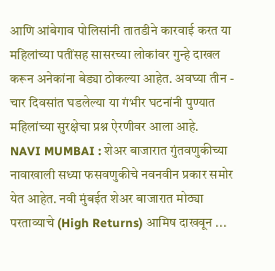आणि आंबेगाव पोलिसांनी तातडीने कारवाई करत या महिलांच्या पतींसह सासरच्या लोकांवर गुन्हे दाखल करून अनेकांना बेड्या ठोकल्या आहेत. अवघ्या तीन - चार दिवसांत घडलेल्या या गंभीर घटनांनी पुण्यात महिलांच्या सुरक्षेचा प्रश्न ऐरणीवर आला आहे.
NAVI MUMBAI : शेअर बाजारात गुंतवणुकीच्या नावाखाली सध्या फसवणुकीचे नवनवीन प्रकार समोर येत आहेत. नवी मुंबईत शेअर बाजारात मोठ्या परताव्याचे (High Returns) आमिष दाखवून ...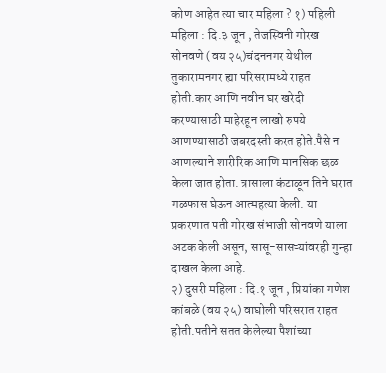कोण आहेत त्या चार महिला ? १) पहिली महिला : दि.३ जून , तेजस्विनी गोरख सोनवणे (वय २५)चंदननगर येथील तुकारामनगर ह्या परिसरामध्ये राहत होती.कार आणि नवीन घर खरेदी करण्यासाठी माहेरहून लाखो रुपये आणण्यासाठी जबरदस्ती करत होते.पैसे न आणल्याने शारीरिक आणि मानसिक छळ केला जात होता. त्रासाला कंटाळून तिने घरात गळफास घेऊन आत्महत्या केली. या प्रकरणात पती गोरख संभाजी सोनवणे याला अटक केली असून, सासू-सासऱ्यांवरही गुन्हा दाखल केला आहे.
२) दुसरी महिला : दि.१ जून , प्रियांका गणेश कांबळे (वय २५) वाघोली परिसरात राहत होती.पतीने सतत केलेल्या पैशांच्या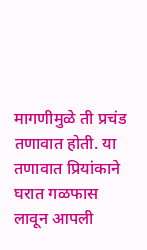मागणीमुळे ती प्रचंड तणावात होती. या तणावात प्रियांकाने घरात गळफास लावून आपली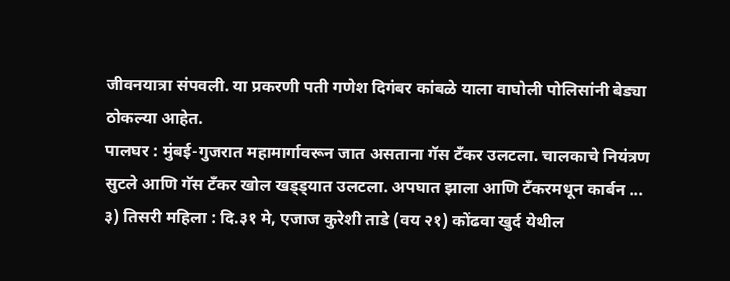जीवनयात्रा संपवली. या प्रकरणी पती गणेश दिगंबर कांबळे याला वाघोली पोलिसांनी बेड्या ठोकल्या आहेत.
पालघर : मुंबई-गुजरात महामार्गावरून जात असताना गॅस टँकर उलटला. चालकाचे नियंत्रण सुटले आणि गॅस टँकर खोल खड्ड्यात उलटला. अपघात झाला आणि टँकरमधून कार्बन ...
३) तिसरी महिला : दि.३१ मे, एजाज कुरेशी ताडे (वय २१) कोंढवा खुर्द येथील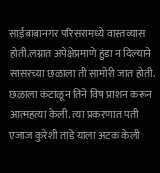साईबाबानगर परिसरामध्ये वास्तव्यास होती.लग्नात अपेक्षेप्रमाणे हुंडा न दिल्याने सासरच्या छळाला ती सामोरी जात होती. छळाला कंटाळून तिने विष प्राशन करून आत्महत्या केली. त्या प्रकरणात पती एजाज कुरेशी ताडे याला अटक केली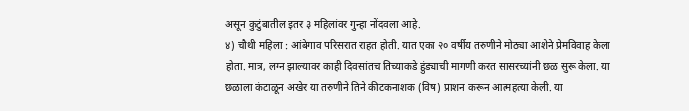असून कुटुंबातील इतर ३ महिलांवर गुन्हा नोंदवला आहे.
४) चौथी महिला : आंबेगाव परिसरात राहत होती. यात एका २० वर्षीय तरुणीने मोठ्या आशेने प्रेमविवाह केला होता. मात्र, लग्न झाल्यावर काही दिवसांतच तिच्याकडे हुंड्याची मागणी करत सासरच्यांनी छळ सुरू केला. या छळाला कंटाळून अखेर या तरुणीने तिने कीटकनाशक (विष) प्राशन करून आत्महत्या केली. या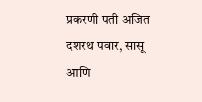प्रकरणी पती अजित दशरथ पवार, सासू आणि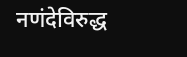नणंदेविरुद्ध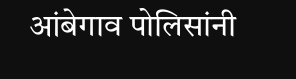आंबेगाव पोलिसांनी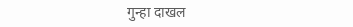गुन्हा दाखल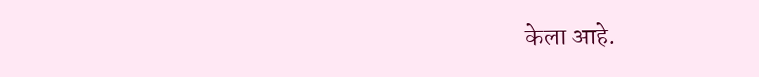केला आहे.